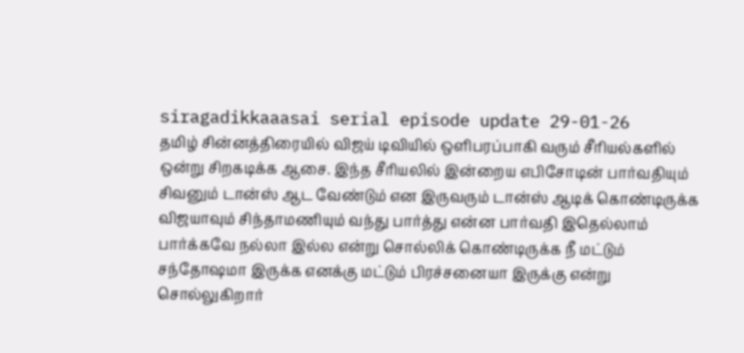siragadikkaaasai serial episode update 29-01-26
தமிழ் சின்னத்திரையில் விஜய் டிவியில் ஒளிபரப்பாகி வரும் சீரியல்களில் ஒன்று சிறகடிக்க ஆசை. இந்த சீரியலில் இன்றைய எபிசோடின் பார்வதியும் சிவனும் டான்ஸ் ஆட வேண்டும் என இருவரும் டான்ஸ் ஆடிக் கொண்டிருக்க விஜயாவும் சிந்தாமணியும் வந்து பார்த்து என்ன பார்வதி இதெல்லாம் பார்க்கவே நல்லா இல்ல என்று சொல்லிக் கொண்டிருக்க நீ மட்டும் சந்தோஷமா இருக்க எனக்கு மட்டும் பிரச்சனையா இருக்கு என்று சொல்லுகிறார்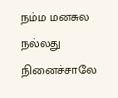நம்ம மனசுல நல்லது நினைச்சாலே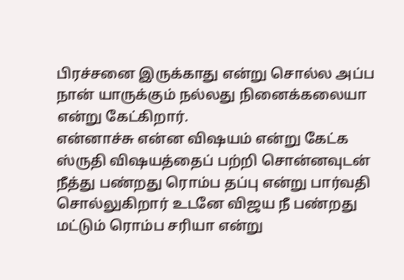பிரச்சனை இருக்காது என்று சொல்ல அப்ப நான் யாருக்கும் நல்லது நினைக்கலையா என்று கேட்கிறார்.
என்னாச்சு என்ன விஷயம் என்று கேட்க ஸ்ருதி விஷயத்தைப் பற்றி சொன்னவுடன் நீத்து பண்றது ரொம்ப தப்பு என்று பார்வதி சொல்லுகிறார் உடனே விஜய நீ பண்றது மட்டும் ரொம்ப சரியா என்று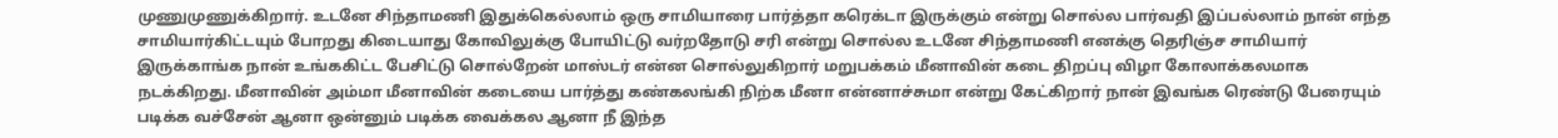முணுமுணுக்கிறார். உடனே சிந்தாமணி இதுக்கெல்லாம் ஒரு சாமியாரை பார்த்தா கரெக்டா இருக்கும் என்று சொல்ல பார்வதி இப்பல்லாம் நான் எந்த சாமியார்கிட்டயும் போறது கிடையாது கோவிலுக்கு போயிட்டு வர்றதோடு சரி என்று சொல்ல உடனே சிந்தாமணி எனக்கு தெரிஞ்ச சாமியார் இருக்காங்க நான் உங்ககிட்ட பேசிட்டு சொல்றேன் மாஸ்டர் என்ன சொல்லுகிறார் மறுபக்கம் மீனாவின் கடை திறப்பு விழா கோலாக்கலமாக நடக்கிறது. மீனாவின் அம்மா மீனாவின் கடையை பார்த்து கண்கலங்கி நிற்க மீனா என்னாச்சுமா என்று கேட்கிறார் நான் இவங்க ரெண்டு பேரையும் படிக்க வச்சேன் ஆனா ஒன்னும் படிக்க வைக்கல ஆனா நீ இந்த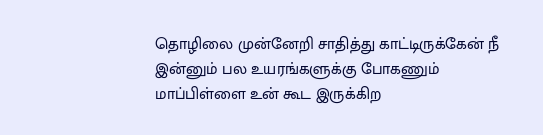தொழிலை முன்னேறி சாதித்து காட்டிருக்கேன் நீ இன்னும் பல உயரங்களுக்கு போகணும் மாப்பிள்ளை உன் கூட இருக்கிற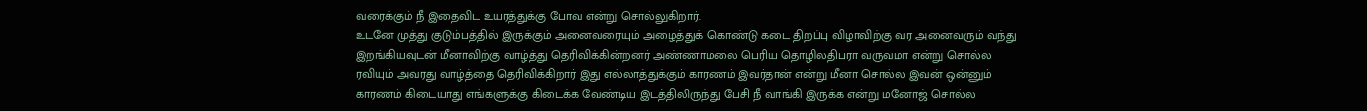வரைக்கும் நீ இதைவிட உயரத்துக்கு போவ என்று சொல்லுகிறார்.
உடனே முத்து குடும்பத்தில் இருக்கும் அனைவரையும் அழைத்துக் கொண்டு கடை திறப்பு விழாவிற்கு வர அனைவரும் வந்து இறங்கியவுடன் மீனாவிற்கு வாழ்த்து தெரிவிக்கின்றனர் அண்ணாமலை பெரிய தொழிலதிபரா வருவமா என்று சொல்ல ரவியும் அவரது வாழ்த்தை தெரிவிக்கிறார் இது எல்லாத்துக்கும் காரணம் இவர்தான் என்று மீனா சொல்ல இவன் ஒன்னும் காரணம் கிடையாது எங்களுக்கு கிடைக்க வேண்டிய இடத்திலிருந்து பேசி நீ வாங்கி இருக்க என்று மனோஜ் சொல்ல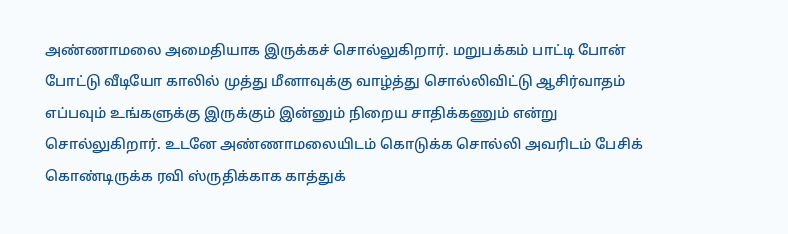அண்ணாமலை அமைதியாக இருக்கச் சொல்லுகிறார். மறுபக்கம் பாட்டி போன் போட்டு வீடியோ காலில் முத்து மீனாவுக்கு வாழ்த்து சொல்லிவிட்டு ஆசிர்வாதம் எப்பவும் உங்களுக்கு இருக்கும் இன்னும் நிறைய சாதிக்கணும் என்று சொல்லுகிறார். உடனே அண்ணாமலையிடம் கொடுக்க சொல்லி அவரிடம் பேசிக் கொண்டிருக்க ரவி ஸ்ருதிக்காக காத்துக்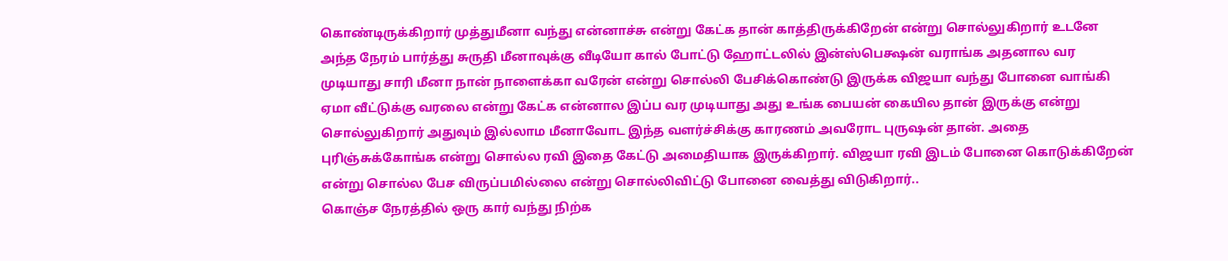கொண்டிருக்கிறார் முத்துமீனா வந்து என்னாச்சு என்று கேட்க தான் காத்திருக்கிறேன் என்று சொல்லுகிறார் உடனே அந்த நேரம் பார்த்து சுருதி மீனாவுக்கு வீடியோ கால் போட்டு ஹோட்டலில் இன்ஸ்பெக்ஷன் வராங்க அதனால வர முடியாது சாரி மீனா நான் நாளைக்கா வரேன் என்று சொல்லி பேசிக்கொண்டு இருக்க விஜயா வந்து போனை வாங்கி ஏமா வீட்டுக்கு வரலை என்று கேட்க என்னால இப்ப வர முடியாது அது உங்க பையன் கையில தான் இருக்கு என்று சொல்லுகிறார் அதுவும் இல்லாம மீனாவோட இந்த வளர்ச்சிக்கு காரணம் அவரோட புருஷன் தான். அதை புரிஞ்சுக்கோங்க என்று சொல்ல ரவி இதை கேட்டு அமைதியாக இருக்கிறார். விஜயா ரவி இடம் போனை கொடுக்கிறேன் என்று சொல்ல பேச விருப்பமில்லை என்று சொல்லிவிட்டு போனை வைத்து விடுகிறார்..
கொஞ்ச நேரத்தில் ஒரு கார் வந்து நிற்க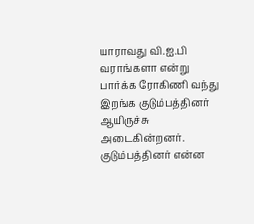யாராவது வி.ஐ.பி வராங்களா என்று பார்க்க ரோகிணி வந்து இறங்க குடும்பத்தினர் ஆயிருச்சு அடைகின்றனர். குடும்பத்தினர் என்ன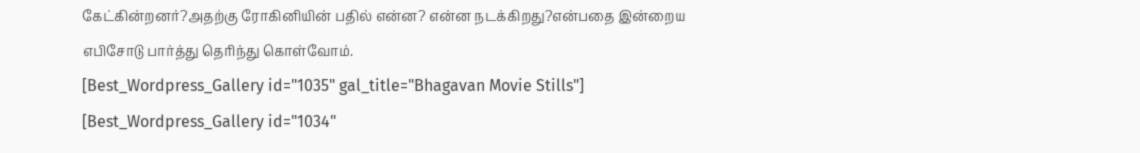கேட்கின்றனர்?அதற்கு ரோகினியின் பதில் என்ன? என்ன நடக்கிறது?என்பதை இன்றைய எபிசோடு பார்த்து தெரிந்து கொள்வோம்.
[Best_Wordpress_Gallery id="1035" gal_title="Bhagavan Movie Stills"]
[Best_Wordpress_Gallery id="1034"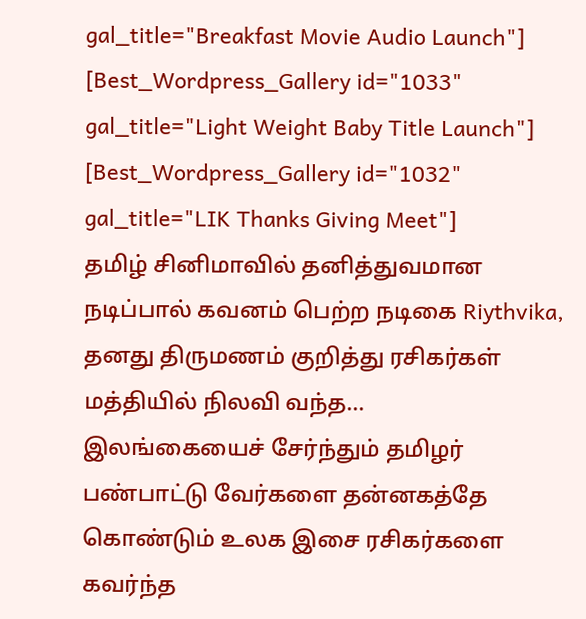gal_title="Breakfast Movie Audio Launch"]
[Best_Wordpress_Gallery id="1033" gal_title="Light Weight Baby Title Launch"]
[Best_Wordpress_Gallery id="1032" gal_title="LIK Thanks Giving Meet"]
தமிழ் சினிமாவில் தனித்துவமான நடிப்பால் கவனம் பெற்ற நடிகை Riythvika, தனது திருமணம் குறித்து ரசிகர்கள் மத்தியில் நிலவி வந்த…
இலங்கையைச் சேர்ந்தும் தமிழர் பண்பாட்டு வேர்களை தன்னகத்தே கொண்டும் உலக இசை ரசிகர்களை கவர்ந்த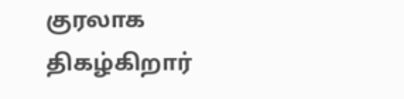குரலாக திகழ்கிறார்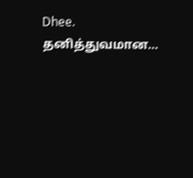Dhee. தனித்துவமான…